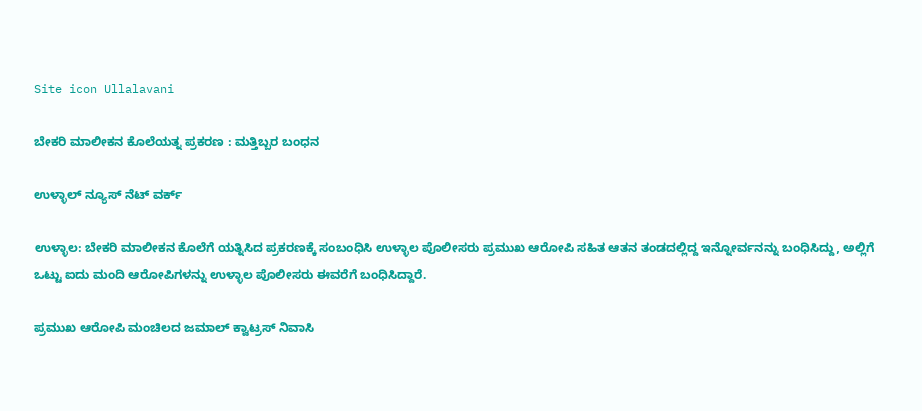Site icon Ullalavani

ಬೇಕರಿ ಮಾಲೀಕನ ಕೊಲೆಯತ್ನ ಪ್ರಕರಣ : ಮತ್ತಿಬ್ಬರ ಬಂಧನ

ಉಳ್ಳಾಲ್ ನ್ಯೂಸ್ ನೆಟ್ ವರ್ಕ್

ಉಳ್ಳಾಲ: ಬೇಕರಿ ಮಾಲೀಕನ ಕೊಲೆಗೆ ಯತ್ನಿಸಿದ ಪ್ರಕರಣಕ್ಕೆ ಸಂಬಂಧಿಸಿ ಉಳ್ಳಾಲ ಪೊಲೀಸರು ಪ್ರಮುಖ ಆರೋಪಿ ಸಹಿತ ಆತನ ತಂಡದಲ್ಲಿದ್ದ ಇನ್ನೋರ್ವನನ್ನು ಬಂಧಿಸಿದ್ದು, ಅಲ್ಲಿಗೆ ಒಟ್ಟು ಐದು ಮಂದಿ ಆರೋಪಿಗಳನ್ನು ಉಳ್ಳಾಲ ಪೊಲೀಸರು ಈವರೆಗೆ ಬಂಧಿಸಿದ್ದಾರೆ.

ಪ್ರಮುಖ ಆರೋಪಿ ಮಂಚಿಲದ ಜಮಾಲ್ ಕ್ವಾಟ್ರಸ್ ನಿವಾಸಿ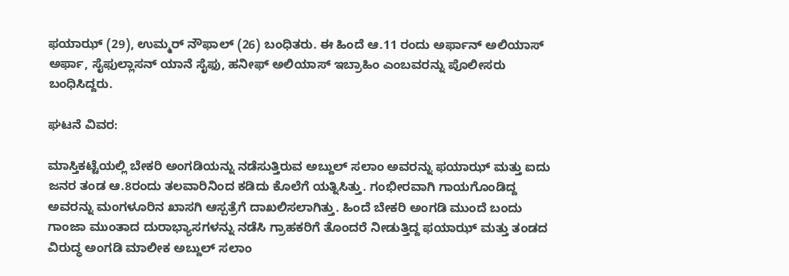ಫಯಾಝ್ (29), ಉಮ್ಮರ್ ನೌಫಾಲ್ (26) ಬಂಧಿತರು. ಈ ಹಿಂದೆ ಆ.11 ರಂದು ಅರ್ಫಾನ್ ಅಲಿಯಾಸ್ ಅರ್ಫಾ, ಸೈಫುಲ್ಲಾಸನ್ ಯಾನೆ ಸೈಫು, ಹನೀಫ್ ಅಲಿಯಾಸ್ ಇಬ್ರಾಹಿಂ ಎಂಬವರನ್ನು ಪೊಲೀಸರು ಬಂಧಿಸಿದ್ದರು.

ಘಟನೆ ವಿವರ:

ಮಾಸ್ತಿಕಟ್ಟೆಯಲ್ಲಿ ಬೇಕರಿ ಅಂಗಡಿಯನ್ನು ನಡೆಸುತ್ತಿರುವ ಅಬ್ದುಲ್ ಸಲಾಂ ಅವರನ್ನು ಫಯಾಝ್ ಮತ್ತು ಐದು ಜನರ ತಂಡ ಆ.8ರಂದು ತಲವಾರಿನಿಂದ ಕಡಿದು ಕೊಲೆಗೆ ಯತ್ನಿಸಿತ್ತು. ಗಂಭೀರವಾಗಿ ಗಾಯಗೊಂಡಿದ್ದ ಅವರನ್ನು ಮಂಗಳೂರಿನ ಖಾಸಗಿ ಆಸ್ಪತ್ರೆಗೆ ದಾಖಲಿಸಲಾಗಿತ್ತು. ಹಿಂದೆ ಬೇಕರಿ ಅಂಗಡಿ ಮುಂದೆ ಬಂದು ಗಾಂಜಾ ಮುಂತಾದ ದುರಾಭ್ಯಾಸಗಳನ್ನು ನಡೆಸಿ ಗ್ರಾಹಕರಿಗೆ ತೊಂದರೆ ನೀಡುತ್ತಿದ್ದ ಫಯಾಝ್ ಮತ್ತು ತಂಡದ ವಿರುದ್ಧ ಅಂಗಡಿ ಮಾಲೀಕ ಅಬ್ದುಲ್ ಸಲಾಂ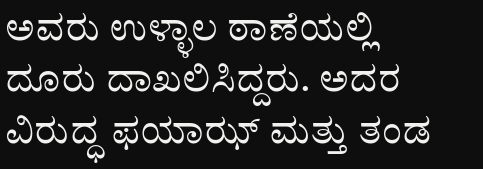ಅವರು ಉಳ್ಳಾಲ ಠಾಣೆಯಲ್ಲಿ ದೂರು ದಾಖಲಿಸಿದ್ದರು. ಅದರ ವಿರುದ್ಧ ಫಯಾಝ್ ಮತ್ತು ತಂಡ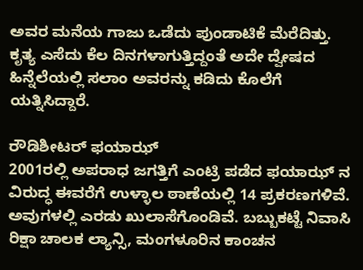ಅವರ ಮನೆಯ ಗಾಜು ಒಡೆದು ಪುಂಡಾಟಿಕೆ ಮೆರೆದಿತ್ತು. ಕೃತ್ಯ ಎಸೆದು ಕೆಲ ದಿನಗಳಾಗುತ್ತಿದ್ದಂತೆ ಅದೇ ದ್ವೇಷದ ಹಿನ್ನೆಲೆಯಲ್ಲಿ ಸಲಾಂ ಅವರನ್ನು ಕಡಿದು ಕೊಲೆಗೆ ಯತ್ನಿಸಿದ್ದಾರೆ.

ರೌಡಿಶೀಟರ್ ಫಯಾಝ್
2001ರಲ್ಲಿ ಅಪರಾಧ ಜಗತ್ತಿಗೆ ಎಂಟ್ರಿ ಪಡೆದ ಫಯಾಝ್ ನ ವಿರುದ್ಧ ಈವರೆಗೆ ಉಳ್ಳಾಲ ಠಾಣೆಯಲ್ಲಿ 14 ಪ್ರಕರಣಗಳಿವೆ. ಅವುಗಳಲ್ಲಿ ಎರಡು ಖುಲಾಸೆಗೊಂಡಿವೆ. ಬಬ್ಬುಕಟ್ಟೆ ನಿವಾಸಿ ರಿಕ್ಷಾ ಚಾಲಕ ಲ್ಯಾನ್ಸಿ, ಮಂಗಳೂರಿನ ಕಾಂಚನ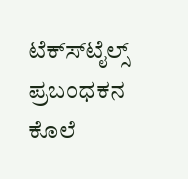ಟೆಕ್ಸ್‍ಟೈಲ್ಸ್ ಪ್ರಬಂಧಕನ ಕೊಲೆ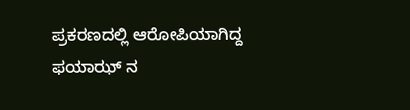ಪ್ರಕರಣದಲ್ಲಿ ಆರೋಪಿಯಾಗಿದ್ದ ಫಯಾಝ್ ನ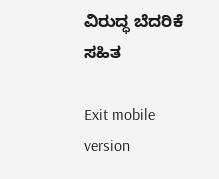ವಿರುದ್ಧ ಬೆದರಿಕೆ ಸಹಿತ

Exit mobile version